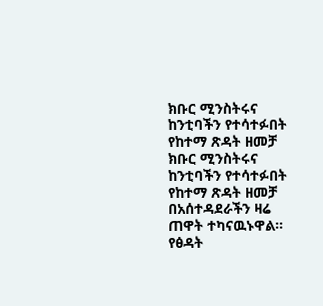ክቡር ሚንስትሩና ከንቲባችን የተሳተፉበት የከተማ ጽዳት ዘመቻ
ክቡር ሚንስትሩና ከንቲባችን የተሳተፉበት የከተማ ጽዳት ዘመቻ በአሰተዳደራችን ዛሬ ጠዋት ተካናዉኑዋል። የፅዳት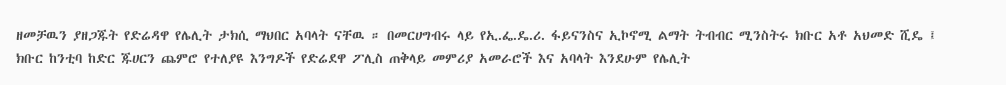ዘመቻዉን ያዘጋጁት የድሬዳዋ የሌሊት ታክሲ ማህበር አባላት ናቸዉ ። በመርሀግብሩ ላይ የኢ.ፌ.ዴ.ሪ. ፋይናንስና ኢኮኖሚ ልማት ትብብር ሚንስትሩ ክቡር አቶ አህመድ ሺዴ ፤ ክቡር ከንቲባ ከድር ጁሀርን ጨምሮ የተለያዩ እንግዶች የድሬደዋ ፖሊስ ጠቅላይ መምሪያ አመራሮች እና አባላት እንደሁም የሌሊት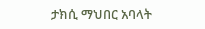ታክሲ ማህበር አባላት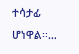ተሳታፊ ሆነዋል፡፡…